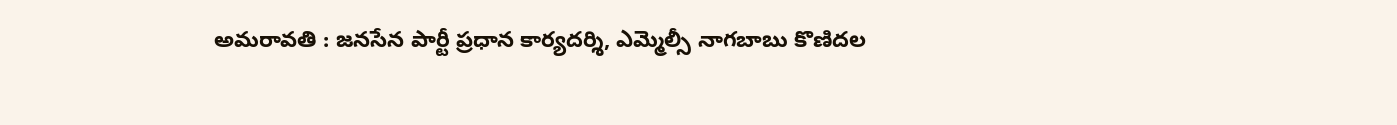అమరావతి : జనసేన పార్టీ ప్రధాన కార్యదర్శి, ఎమ్మెల్సీ నాగబాబు కొణిదల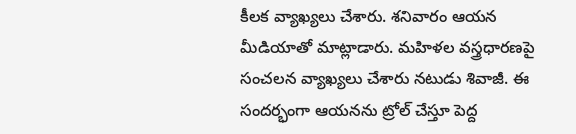కీలక వ్యాఖ్యలు చేశారు. శనివారం ఆయన మీడియాతో మాట్లాడారు. మహిళల వస్త్రధారణపై సంచలన వ్యాఖ్యలు చేశారు నటుడు శివాజీ. ఈ సందర్భంగా ఆయనను ట్రోల్ చేస్తూ పెద్ద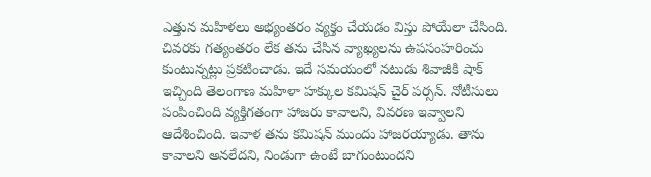ఎత్తున మహిళలు అభ్యంతరం వ్యక్తం చేయడం విస్తు పోయేలా చేసింది. చివరకు గత్యంతరం లేక తను చేసిన వ్యాఖ్యలను ఉపసంహరించు కుంటున్నట్లు ప్రకటించాడు. ఇదే సమయంలో నటుడు శివాజీకి షాక్ ఇచ్చింది తెలంగాణ మహిళా హక్కుల కమిషన్ చైర్ పర్సన్. నోటీసులు పంపించింది వ్యక్తిగతంగా హాజరు కావాలని, వివరణ ఇవ్వాలని ఆదేశించింది. ఇవాళ తను కమిషన్ ముందు హాజరయ్యాడు. తాను కావాలని అనలేదని, నిండుగా ఉంటే బాగుంటుందని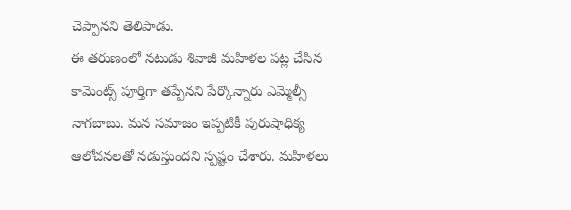చెప్పానని తెలిపాడు.
ఈ తరుణంలో నటుడు శివాజీ మహిళల పట్ల చేసిన కామెంట్స్ పూర్తిగా తప్పేనని పేర్కొన్నారు ఎమ్మెల్సీ నాగబాబు. మన సమాజం ఇప్పటికీ పురుషాధిక్య ఆలోచనలతో నడుస్తుందని స్పష్టం చేశారు. మహిళలు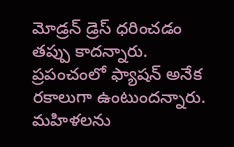మోడ్రన్ డ్రెస్ ధరించడం తప్పు కాదన్నారు. ప్రపంచంలో ఫ్యాషన్ అనేక రకాలుగా ఉంటుందన్నారు. మహిళలను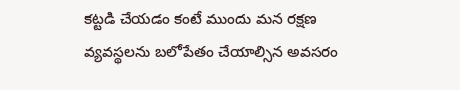కట్టడి చేయడం కంటే ముందు మన రక్షణ వ్యవస్థలను బలోపేతం చేయాల్సిన అవసరం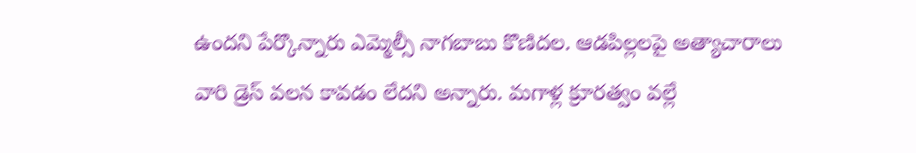ఉందని పేర్కొన్నారు ఎమ్మెల్సీ నాగబాబు కొణిదల. ఆడపిల్లలపై అత్యాచారాలు వారి డ్రెస్ వలన కావడం లేదని అన్నారు. మగాళ్ల క్రూరత్వం వల్లే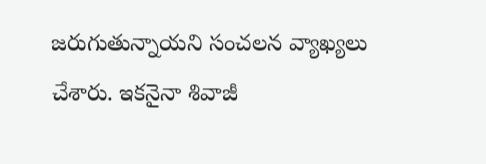జరుగుతున్నాయని సంచలన వ్యాఖ్యలు చేశారు. ఇకనైనా శివాజీ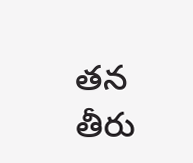తన తీరు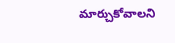మార్చుకోవాలని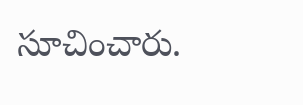సూచించారు.